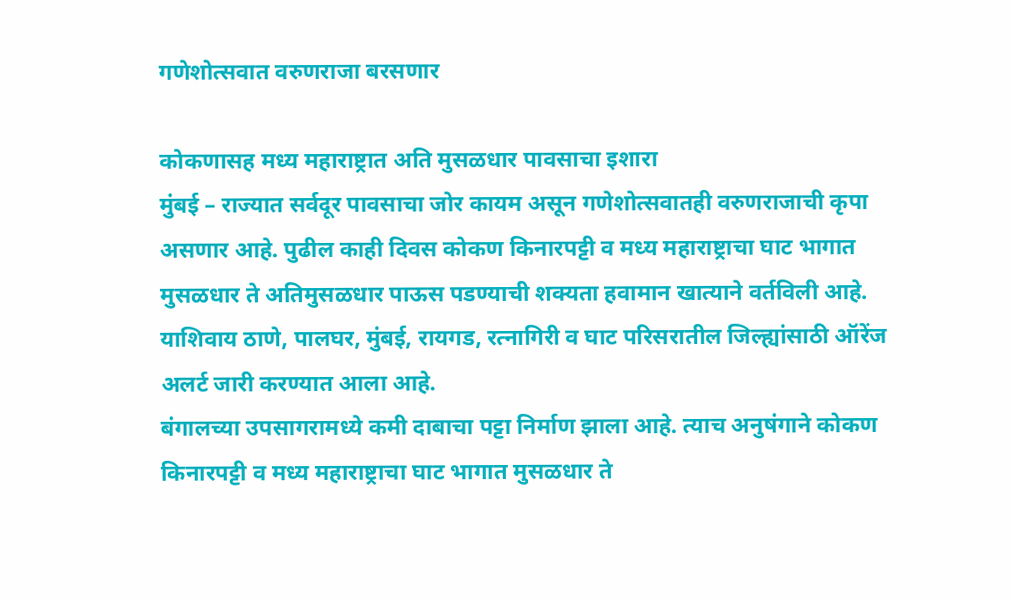गणेशोत्सवात वरुणराजा बरसणार

कोकणासह मध्य महाराष्ट्रात अति मुसळधार पावसाचा इशारा
मुंबई – राज्यात सर्वदूर पावसाचा जोर कायम असून गणेशोत्सवातही वरुणराजाची कृपा असणार आहे. पुढील काही दिवस कोकण किनारपट्टी व मध्य महाराष्ट्राचा घाट भागात मुसळधार ते अतिमुसळधार पाऊस पडण्याची शक्यता हवामान खात्याने वर्तविली आहे. याशिवाय ठाणे, पालघर, मुंबई, रायगड, रत्नागिरी व घाट परिसरातील जिल्ह्यांसाठी ऑरेंज अलर्ट जारी करण्यात आला आहे.
बंगालच्या उपसागरामध्ये कमी दाबाचा पट्टा निर्माण झाला आहे. त्याच अनुषंगाने कोकण किनारपट्टी व मध्य महाराष्ट्राचा घाट भागात मुसळधार ते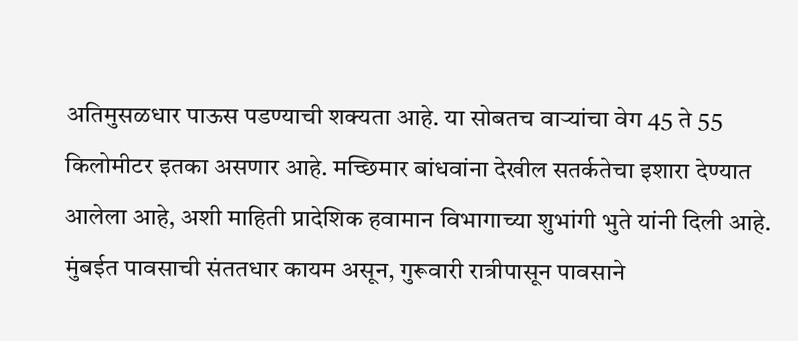अतिमुसळधार पाऊस पडण्याची शक्यता आहे. या सोबतच वाऱ्यांचा वेग 45 ते 55 किलोमीटर इतका असणार आहे. मच्छिमार बांधवांना देखील सतर्कतेचा इशारा देण्यात आलेला आहे, अशी माहिती प्रादेशिक हवामान विभागाच्या शुभांगी भुते यांनी दिली आहे.
मुंबईत पावसाची संततधार कायम असून, गुरूवारी रात्रीपासून पावसाने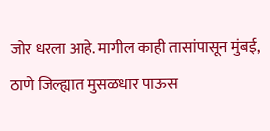जोर धरला आहे. मागील काही तासांपासून मुंबई, ठाणे जिल्ह्यात मुसळधार पाऊस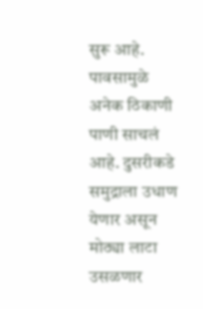सुरू आहे. पावसामुळे अनेक ठिकाणी पाणी साचलं आहे. दुसरीकडे समुद्राला उधाण येणार असून मोठ्या लाटा उसळणार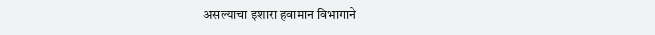असल्याचा इशारा हवामान विभागाने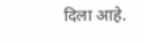दिला आहे.